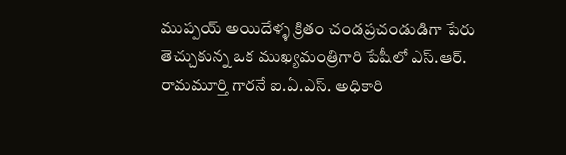ముప్పయ్ అయిదేళ్ళ క్రితం చండప్రచండుడిగా పేరు తెచ్చుకున్న ఒక ముఖ్యమంత్రిగారి పేషీలో ఎస్.ఆర్. రామమూర్తి గారనే ఐ.ఏ.ఎస్. అధికారి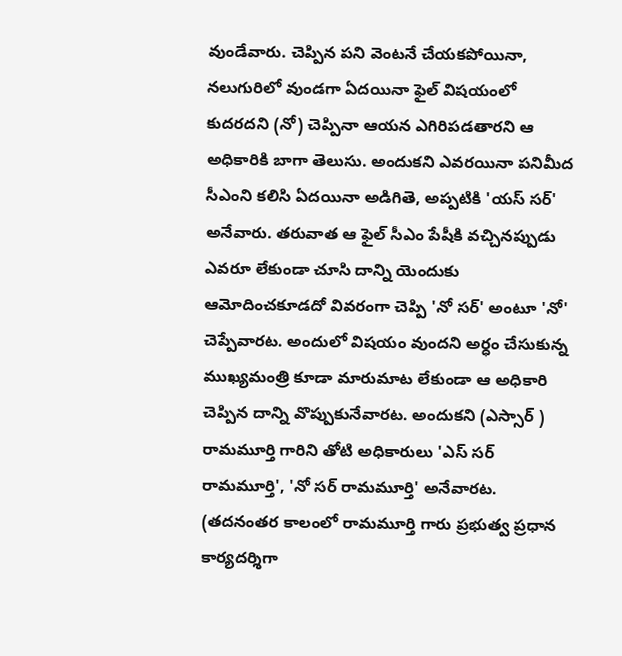వుండేవారు. చెప్పిన పని వెంటనే చేయకపోయినా, నలుగురిలో వుండగా ఏదయినా ఫైల్ విషయంలో కుదరదని (నో) చెప్పినా ఆయన ఎగిరిపడతారని ఆ అధికారికి బాగా తెలుసు. అందుకని ఎవరయినా పనిమీద సీఎంని కలిసి ఏదయినా అడిగితె, అప్పటికి 'యస్ సర్' అనేవారు. తరువాత ఆ ఫైల్ సీఎం పేషీకి వచ్చినప్పుడు ఎవరూ లేకుండా చూసి దాన్ని యెందుకు ఆమోదించకూడదో వివరంగా చెప్పి 'నో సర్' అంటూ 'నో' చెప్పేవారట. అందులో విషయం వుందని అర్ధం చేసుకున్న ముఖ్యమంత్రి కూడా మారుమాట లేకుండా ఆ అధికారి చెప్పిన దాన్ని వొప్పుకునేవారట. అందుకని (ఎస్సార్ ) రామమూర్తి గారిని తోటి అధికారులు 'ఎస్ సర్ రామమూర్తి', 'నో సర్ రామమూర్తి' అనేవారట. (తదనంతర కాలంలో రామమూర్తి గారు ప్రభుత్వ ప్రధాన కార్యదర్శిగా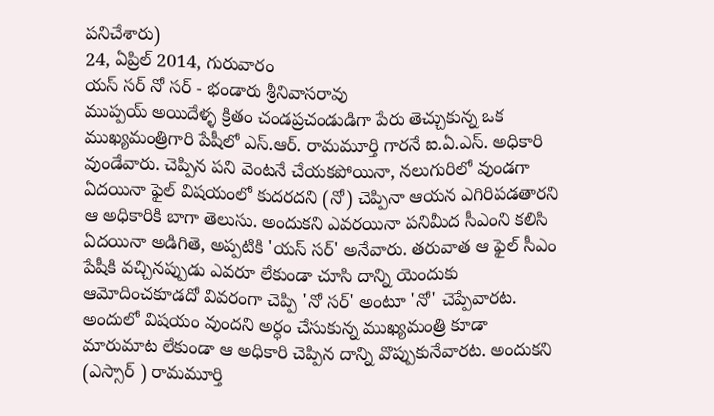పనిచేశారు)
24, ఏప్రిల్ 2014, గురువారం
యస్ సర్ నో సర్ - భండారు శ్రీనివాసరావు
ముప్పయ్ అయిదేళ్ళ క్రితం చండప్రచండుడిగా పేరు తెచ్చుకున్న ఒక ముఖ్యమంత్రిగారి పేషీలో ఎస్.ఆర్. రామమూర్తి గారనే ఐ.ఏ.ఎస్. అధికారి వుండేవారు. చెప్పిన పని వెంటనే చేయకపోయినా, నలుగురిలో వుండగా ఏదయినా ఫైల్ విషయంలో కుదరదని (నో) చెప్పినా ఆయన ఎగిరిపడతారని ఆ అధికారికి బాగా తెలుసు. అందుకని ఎవరయినా పనిమీద సీఎంని కలిసి ఏదయినా అడిగితె, అప్పటికి 'యస్ సర్' అనేవారు. తరువాత ఆ ఫైల్ సీఎం పేషీకి వచ్చినప్పుడు ఎవరూ లేకుండా చూసి దాన్ని యెందుకు ఆమోదించకూడదో వివరంగా చెప్పి 'నో సర్' అంటూ 'నో' చెప్పేవారట. అందులో విషయం వుందని అర్ధం చేసుకున్న ముఖ్యమంత్రి కూడా మారుమాట లేకుండా ఆ అధికారి చెప్పిన దాన్ని వొప్పుకునేవారట. అందుకని (ఎస్సార్ ) రామమూర్తి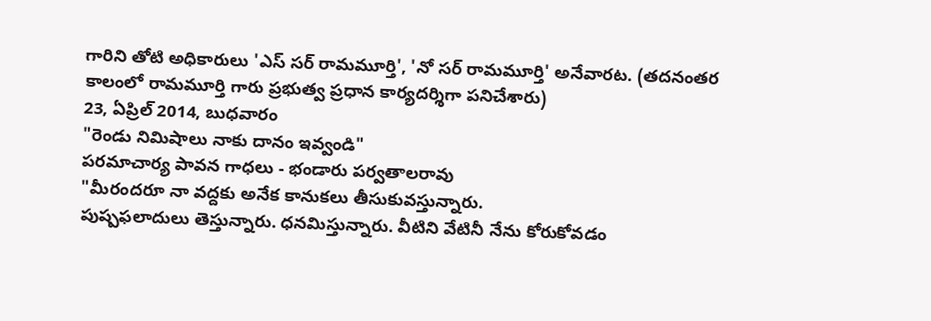గారిని తోటి అధికారులు 'ఎస్ సర్ రామమూర్తి', 'నో సర్ రామమూర్తి' అనేవారట. (తదనంతర కాలంలో రామమూర్తి గారు ప్రభుత్వ ప్రధాన కార్యదర్శిగా పనిచేశారు)
23, ఏప్రిల్ 2014, బుధవారం
"రెండు నిమిషాలు నాకు దానం ఇవ్వండి"
పరమాచార్య పావన గాధలు - భండారు పర్వతాలరావు
"మీరందరూ నా వద్దకు అనేక కానుకలు తీసుకువస్తున్నారు.
పుష్పఫలాదులు తెస్తున్నారు. ధనమిస్తున్నారు. వీటిని వేటినీ నేను కోరుకోవడం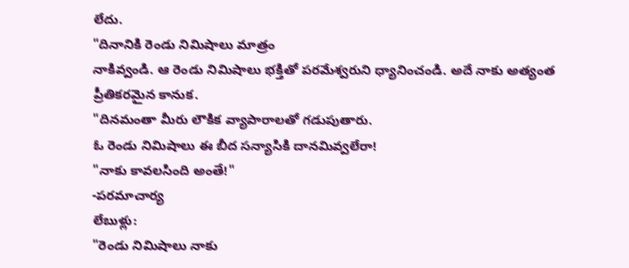లేదు.
"దినానికి రెండు నిమిషాలు మాత్రం
నాకివ్వండి. ఆ రెండు నిమిషాలు భక్తితో పరమేశ్వరుని ధ్యానించండి. అదే నాకు అత్యంత
ప్రీతికరమైన కానుక.
"దినమంతా మీరు లౌకిక వ్యాపారాలతో గడుపుతారు.
ఓ రెండు నిమిషాలు ఈ బీద సన్యాసికి దానమివ్వలేరా!
"నాకు కావలసింది అంతే!"
-పరమాచార్య
లేబుళ్లు:
"రెండు నిమిషాలు నాకు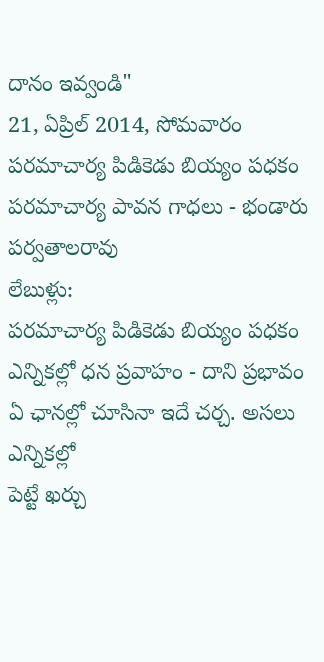దానం ఇవ్వండి"
21, ఏప్రిల్ 2014, సోమవారం
పరమాచార్య పిడికెడు బియ్యం పధకం
పరమాచార్య పావన గాధలు - భండారు పర్వతాలరావు
లేబుళ్లు:
పరమాచార్య పిడికెడు బియ్యం పధకం
ఎన్నికల్లో ధన ప్రవాహం - దాని ప్రభావం
ఏ ఛానల్లో చూసినా ఇదే చర్చ. అసలు ఎన్నికల్లో
పెట్టే ఖర్చు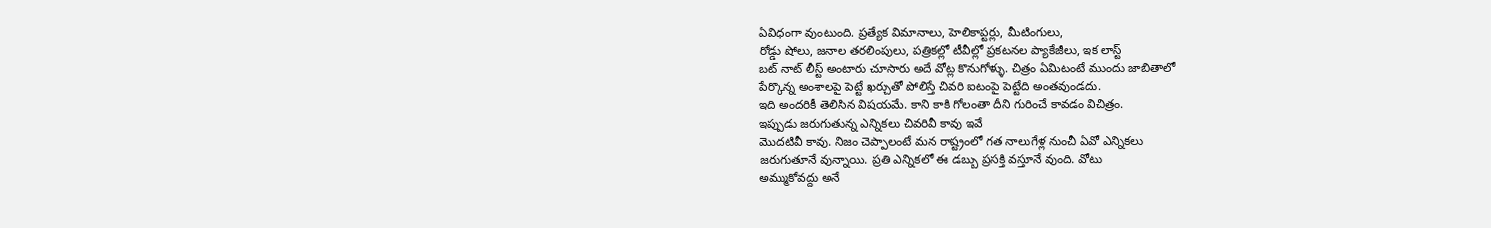ఏవిధంగా వుంటుంది. ప్రత్యేక విమానాలు, హెలికాప్టర్లు, మీటింగులు,
రోడ్డు షోలు, జనాల తరలింపులు, పత్రికల్లో టీవీల్లో ప్రకటనల ప్యాకేజీలు, ఇక లాస్ట్
బట్ నాట్ లీస్ట్ అంటారు చూసారు అదే వోట్ల కొనుగోళ్ళు. చిత్రం ఏమిటంటే ముందు జాబితాలో
పేర్కొన్న అంశాలపై పెట్టే ఖర్చుతో పోలిస్తే చివరి ఐటంపై పెట్టేది అంతవుండదు.
ఇది అందరికీ తెలిసిన విషయమే. కాని కాకి గోలంతా దీని గురించే కావడం విచిత్రం.
ఇప్పుడు జరుగుతున్న ఎన్నికలు చివరివీ కావు ఇవే
మొదటివీ కావు. నిజం చెప్పాలంటే మన రాష్ట్రంలో గత నాలుగేళ్ల నుంచీ ఏవో ఎన్నికలు
జరుగుతూనే వున్నాయి. ప్రతి ఎన్నికలో ఈ డబ్బు ప్రసక్తి వస్తూనే వుంది. వోటు
అమ్ముకోవద్దు అనే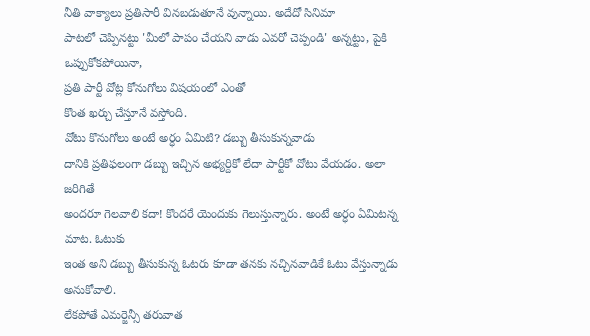నీతి వాక్యాలు ప్రతిసారీ వినబడుతూనే వున్నాయి. అదేదో సినిమా
పాటలో చెప్పినట్టు 'మీలో పాపం చేయని వాడు ఎవరో చెప్పండి' అన్నట్టు, పైకి ఒప్పుకోకపోయినా,
ప్రతి పార్టీ వోట్ల కోనుగోలు విషయంలో ఎంతో
కొంత ఖర్చు చేస్తూనే వస్తోంది.
వోటు కొనుగోలు అంటే అర్ధం ఏమిటి? డబ్బు తీసుకున్నవాడు
దానికి ప్రతిఫలంగా డబ్బు ఇచ్చిన అభ్యర్దికో లేదా పార్టీకో వోటు వేయడం. అలా జరిగితే
అందరూ గెలవాలి కదా! కొందరే యెందుకు గెలుస్తున్నారు. అంటే అర్ధం ఏమిటన్న మాట. ఓటుకు
ఇంత అని డబ్బు తీసుకున్న ఓటరు కూడా తనకు నచ్చినవాడికే ఓటు వేస్తున్నాడు అనుకోవాలి.
లేకపోతే ఎమర్జెన్సీ తరువాత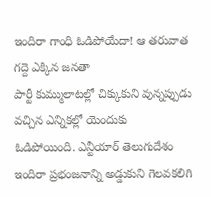ఇందిరా గాంధి ఓడిపోయేదా! ఆ తరువాత గద్దె ఎక్కిన జనతా
పార్టీ కుమ్ములాటల్లో చిక్కుకుని వున్నప్పుడు వచ్చిన ఎన్నికల్లో యెందుకు
ఓడిపోయింది. ఎన్టీయార్ తెలుగుదేశం ఇందిరా ప్రభంజనాన్ని అడ్డుకుని గెలవకలిగి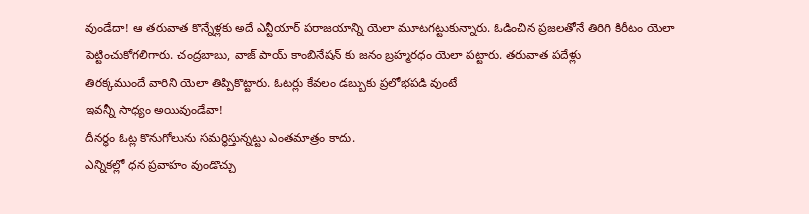వుండేదా! ఆ తరువాత కొన్నేళ్లకు అదే ఎన్టీయార్ పరాజయాన్ని యెలా మూటగట్టుకున్నారు. ఓడించిన ప్రజలతోనే తిరిగి కిరీటం యెలా
పెట్టించుకోగలిగారు. చంద్రబాబు, వాజ్ పాయ్ కాంబినేషన్ కు జనం బ్రహ్మరధం యెలా పట్టారు. తరువాత పదేళ్లు
తిరక్కముందే వారిని యెలా తిప్పికొట్టారు. ఓటర్లు కేవలం డబ్బుకు ప్రలోభపడి వుంటే
ఇవన్నీ సాధ్యం అయివుండేవా!
దీనర్ధం ఓట్ల కొనుగోలును సమర్ధిస్తున్నట్టు ఎంతమాత్రం కాదు.
ఎన్నికల్లో ధన ప్రవాహం వుండొచ్చు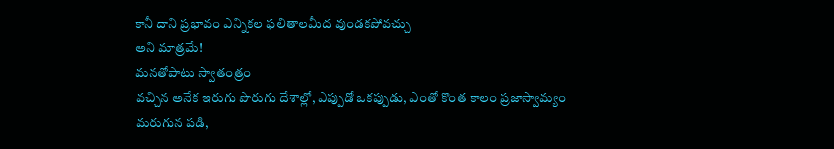కానీ దాని ప్రభావం ఎన్నికల ఫలితాలమీద వుండకపోవచ్చు
అని మాత్రమే!
మనతోపాటు స్వాతంత్రం
వచ్చిన అనేక ఇరుగు పొరుగు దేశాల్లో, ఎప్పుడో ఒకప్పుడు, ఎంతో కొంత కాలం ప్రజాస్వామ్యం
మరుగున పడి,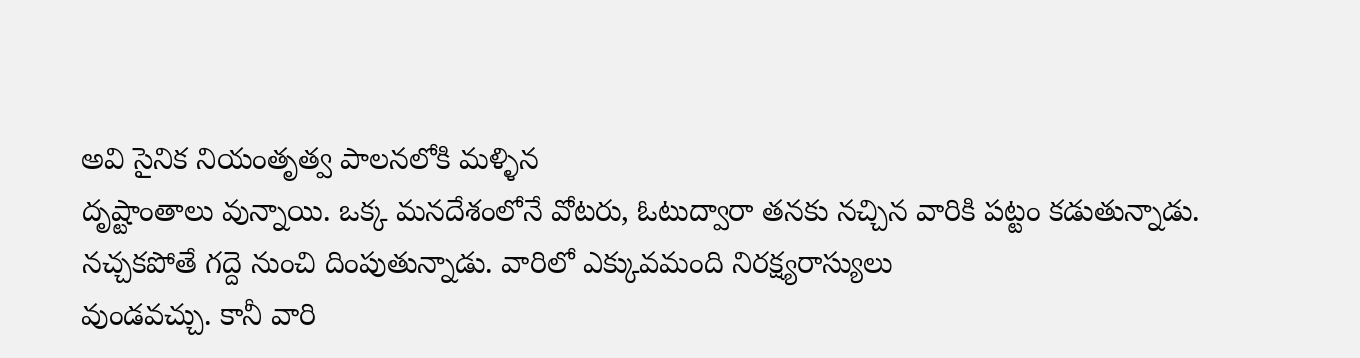అవి సైనిక నియంతృత్వ పాలనలోకి మళ్ళిన
దృష్టాంతాలు వున్నాయి. ఒక్క మనదేశంలోనే వోటరు, ఓటుద్వారా తనకు నచ్చిన వారికి పట్టం కడుతున్నాడు.
నచ్చకపోతే గద్దె నుంచి దింపుతున్నాడు. వారిలో ఎక్కువమంది నిరక్ష్యరాస్యులు
వుండవచ్చు. కానీ వారి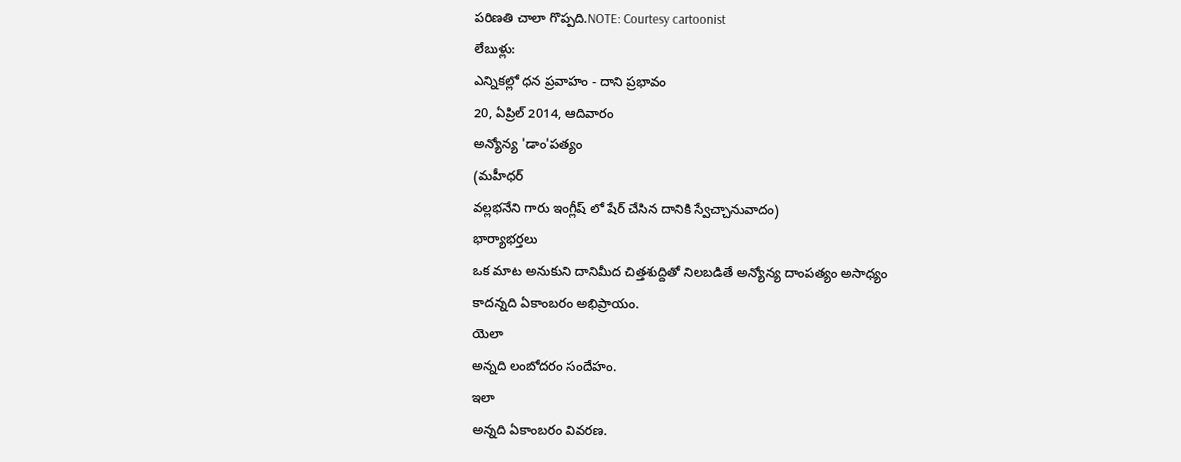పరిణతి చాలా గొప్పది.NOTE: Courtesy cartoonist
లేబుళ్లు:
ఎన్నికల్లో ధన ప్రవాహం - దాని ప్రభావం
20, ఏప్రిల్ 2014, ఆదివారం
అన్యోన్య 'డాం'పత్యం
(మహీధర్
వల్లభనేని గారు ఇంగ్లీష్ లో షేర్ చేసిన దానికి స్వేచ్చానువాదం)
భార్యాభర్తలు
ఒక మాట అనుకుని దానిమీద చిత్తశుద్దితో నిలబడితే అన్యోన్య దాంపత్యం అసాధ్యం
కాదన్నది ఏకాంబరం అభిప్రాయం.
యెలా
అన్నది లంబోదరం సందేహం.
ఇలా
అన్నది ఏకాంబరం వివరణ.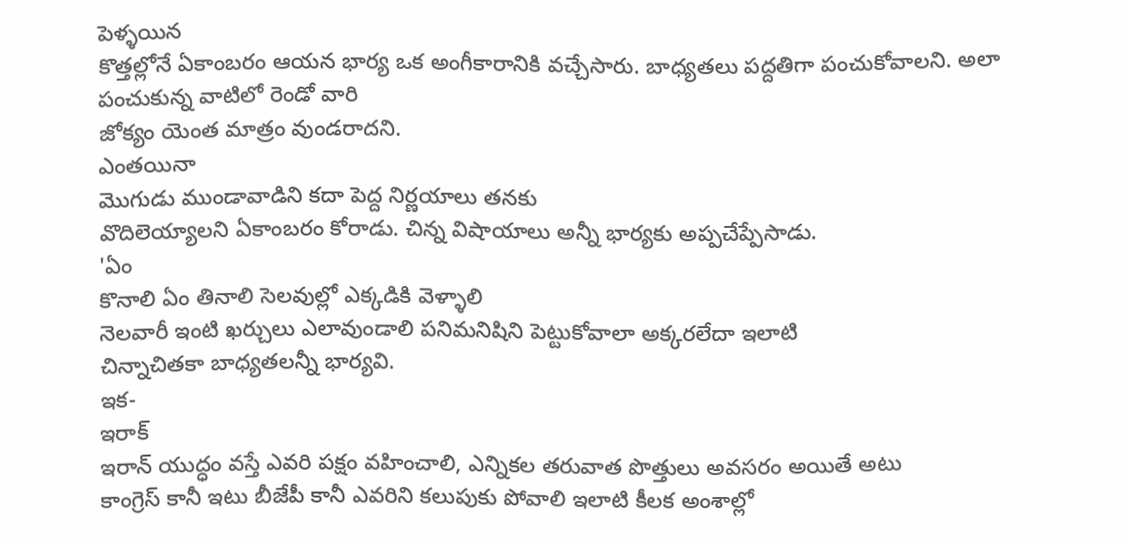పెళ్ళయిన
కొత్తల్లోనే ఏకాంబరం ఆయన భార్య ఒక అంగీకారానికి వచ్చేసారు. బాధ్యతలు పద్దతిగా పంచుకోవాలని. అలా పంచుకున్న వాటిలో రెండో వారి
జోక్యం యెంత మాత్రం వుండరాదని.
ఎంతయినా
మొగుడు ముండావాడిని కదా పెద్ద నిర్ణయాలు తనకు
వొదిలెయ్యాలని ఏకాంబరం కోరాడు. చిన్న విషాయాలు అన్నీ భార్యకు అప్పచేప్పేసాడు.
'ఏం
కొనాలి ఏం తినాలి సెలవుల్లో ఎక్కడికి వెళ్ళాలి
నెలవారీ ఇంటి ఖర్చులు ఎలావుండాలి పనిమనిషిని పెట్టుకోవాలా అక్కరలేదా ఇలాటి
చిన్నాచితకా బాధ్యతలన్నీ భార్యవి.
ఇక-
ఇరాక్
ఇరాన్ యుద్ధం వస్తే ఎవరి పక్షం వహించాలి, ఎన్నికల తరువాత పొత్తులు అవసరం అయితే అటు
కాంగ్రెస్ కానీ ఇటు బీజేపీ కానీ ఎవరిని కలుపుకు పోవాలి ఇలాటి కీలక అంశాల్లో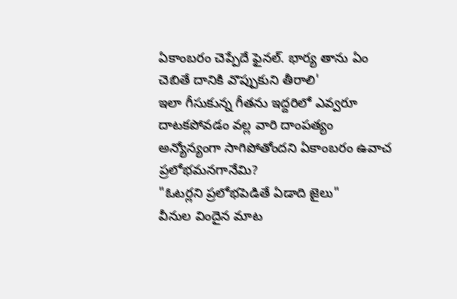ఏకాంబరం చెప్పేదే ఫైనల్. భార్య తాను ఏం చెబితే దానికి వొప్పుకుని తీరాలి'
ఇలా గీసుకున్న గీతను ఇద్దరిలో ఎవ్వరూ దాటకపోవడం వల్ల వారి దాంపత్యం
అన్యోన్యంగా సాగిపోతోందని ఏకాంబరం ఉవాచ
ప్రలోభమనగానేమి?
"ఓటర్లని ప్రలోభపెడితే ఏడాది జైలు"
వీనుల విందైన మాట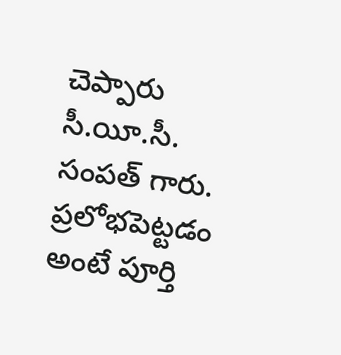చెప్పారు సీ.యీ.సీ. సంపత్ గారు.
ప్రలోభపెట్టడం అంటే పూర్తి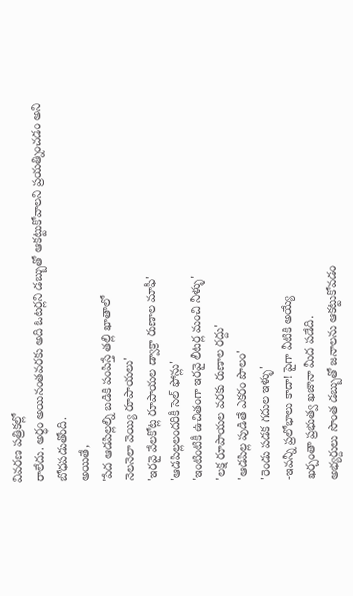వివరణ పత్రికల్లో
రాలేదు. అర్ధం అయినంతవరకు అది ఓటర్లని డబ్బుతో ఆకట్టుకోవాలని ప్రయత్నించడం అని
బోధపడుతోంది.
అయితే,
'పేద ఆడపిల్లల్ని బడికి పంపిస్తే తల్లి ఖాతాలో
నెలనెలా వెయ్యి రూపాయలు'
'ఇరవై వేలకోట్ల రూపాయల డ్వాక్రా రుణాల మాఫీ'
'ఆడపిల్లలందరికీ సెల్ ఫోన్లు'
'ఇంటింటికీ ఉచితంగా ఇరవై లీటర్ల మంచి నీళ్ళు'
'లక్ష రూపాయల వరకు రుణాల రద్దు'
'ఆడపిల్ల పుడితే ఎకరం పొలం'
'రెండు పడక గదుల ఇళ్ళు'
-ఇవన్నీ ప్రలోభాలు కాదా! పైగా వీటికి అయ్యే
ఖర్చంతా ప్రభుత్వ ఖజానా మీద పడేది.
అభ్యర్దులు సొంత డబ్బుతో జనాలను ఆకట్టుకోవడం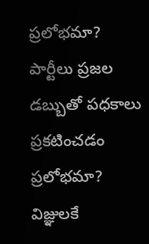ప్రలోభమా?
పార్టీలు ప్రజల డబ్బుతో పధకాలు ప్రకటించడం ప్రలోభమా?
విజ్ఞులకే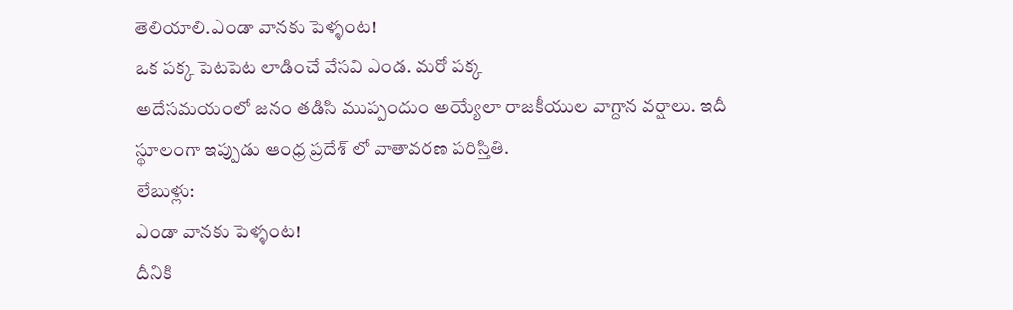తెలియాలి.ఎండా వానకు పెళ్ళంట!
ఒక పక్క పెటపెట లాడించే వేసవి ఎండ. మరో పక్క
అదేసమయంలో జనం తడిసి ముప్పందుం అయ్యేలా రాజకీయుల వాగ్దాన వర్షాలు. ఇదీ స్థూలంగా ఇప్పుడు ఆంధ్ర ప్రదేశ్ లో వాతావరణ పరిస్తితి.
లేబుళ్లు:
ఎండా వానకు పెళ్ళంట!
దీనికి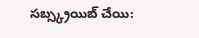సబ్స్క్రయిబ్ చేయి: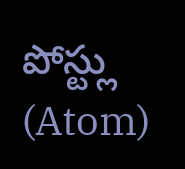పోస్ట్లు (Atom)